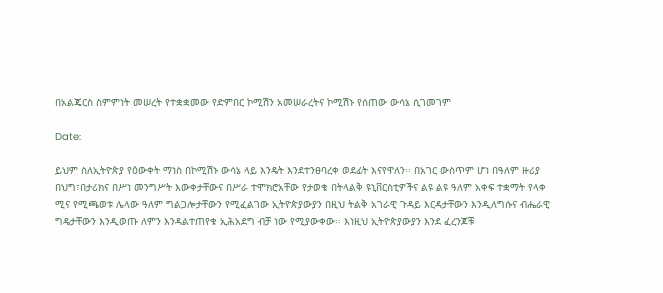በአልጄርስ ስምምነት መሠረት የተቋቋመው የድምበር ኮሚሽን አመሠራረትና ኮሚሽኑ የሰጠው ውሳኔ ሲገመገም

Date:

ይህም ስለኢትዮጵያ የዕውቀት ማነስ በኮሚሽኑ ውሳኔ ላይ እንዴት እንደተንፀባረቀ ወደፊት እናየዋለን፡፡ በአገር ውስጥም ሆነ በዓለም ዙሪያ በህግ፣በታሪክና በሥነ መንግሥት እውቀታቸውና በሥራ ተሞክሮአቸው የታወቁ በትላልቅ ዩኒቨርስቲዎችና ልዩ ልዩ ዓለም አቀፍ ተቋማት የላቀ ሚና የሚጫወቱ ሌላው ዓለም ግልጋሎታቸውን የሚፈልገው ኢትዮጵያውያን በዚህ ትልቅ አገራዊ ጉዳይ እርዳታቸውን እንዲለግሱና ብሔራዊ ግዴታቸውን እንዲወጡ ለምን እንዳልተጠየቁ ኢሕአደግ ብቻ ነው የሚያውቀው፡፡ እነዚህ ኢትዮጵያውያን እንደ ፈረንጆቹ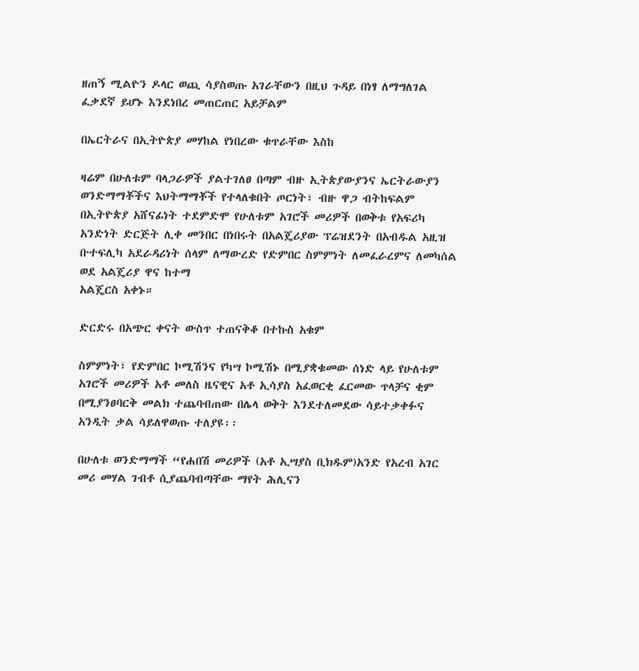ዘጠኝ ሚልዮን ዶላር ወጪ ሳያስወጡ አገራቸውን በዚህ ጉዳይ በነፃ ለማግለገል ፈቃደኛ ይሆኑ እንደነበረ መጠርጠር አይቻልም

በኤርትራና በኢትዮጵያ መሃከል የነበረው ቁጥራቸው እስከ

ዛሬም በሁለቱም ባላጋራዎች ያልተገለፀ በጣም ብዙ ኢትጵያውያንና ኤርትራውያን ወንድማማቾችና እህትማማቾች የተላለቁበት ጦርነት፣ ብዙ ዋጋ ብትከፍልም በኢትዮጵያ አሸናፊነት ተደምድሞ የሁለቱም አገሮች መሪዎች በወቅቱ የአፍሪካ አንድነት ድርጅት ሊቀ መንበር በነበሩት በአልጄሪያው ፕሬዝደንት በአብዱል አዚዝ ቡተፍሊካ አደራዳሪነት ሰላም ለማውረድ የድምበር ስምምነት ለመፈራረምና ለመካሰል ወደ አልጄሪያ ዋና ከተማ
አልጄርስ አቀኑ።

ድርድሩ በአጭር ቀናት ውስጥ ተጠናቅቆ በተኩስ አቁም

ስምምነት፣ የድምበር ኮሚሽንና የካሣ ኮሚሽኑ በሚያቋቁመው ሰነድ ላይ የሁለቱም አገሮች መሪዎች አቶ መለስ ዜናዊና አቶ ኢሳያስ አፈወርቂ ፈርመው ጥላቻና ቂም በሚያንፀባርቅ መልክ ተጨባብጠው በሌላ ወቅት እንደተለመደው ሳይተቃቀፉና አንዲት ቃል ሳይለዋወጡ ተለያዩ፡፡

በሁለቱ ወንድማማች “የሐበሽ መሪዎች (አቶ ኢሣያስ ቢክዱም)አንድ የአረብ አገር መሪ መሃል ገብቶ ሲያጨባብጣቸው ማየት ሕሊናን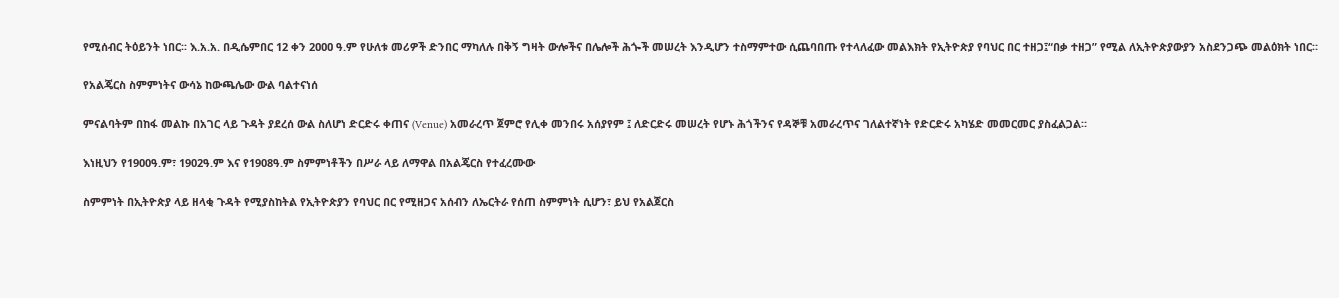የሚሰብር ትዕይንት ነበር፡፡ እ.አ.አ. በዲሴምበር 12 ቀን 2ዐዐዐ ዓ.ም የሁለቱ መሪዎች ድንበር ማካለሉ በቅኝ ግዛት ውሎችና በሌሎች ሕጐች መሠረት እንዲሆን ተስማምተው ሲጨባበጡ የተላለፈው መልእክት የኢትዮጵያ የባህር በር ተዘጋ፤“በቃ ተዘጋ” የሚል ለኢትዮጵያውያን አስደንጋጭ መልዕክት ነበር።

የአልጄርስ ስምምነትና ውሳኔ ከውጫሌው ውል ባልተናነሰ

ምናልባትም በከፋ መልኩ በአገር ላይ ጉዳት ያደረሰ ውል ስለሆነ ድርድሩ ቀጠና (Venue) አመራረጥ ጀምሮ የሊቀ መንበሩ አሰያየም ፤ ለድርድሩ መሠረት የሆኑ ሕጎችንና የዳኞቹ አመራረጥና ገለልተኛነት የድርድሩ አካሄድ መመርመር ያስፈልጋል።

እነዚህን የ1900ዓ.ም፣ 1902ዓ.ም እና የ1908ዓ.ም ስምምነቶችን በሥራ ላይ ለማዋል በአልጄርስ የተፈረሙው

ስምምነት በኢትዮጵያ ላይ ዘላቂ ጉዳት የሚያስከትል የኢትዮጵያን የባህር በር የሚዘጋና አሰብን ለኤርትራ የሰጠ ስምምነት ሲሆን፣ ይህ የአልጀርስ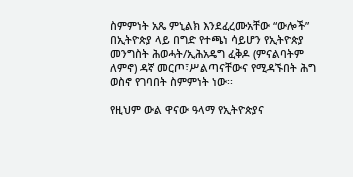ስምምነት አጼ ምኒልክ እንደፈረሙአቸው “ውሎች” በኢትዮጵያ ላይ በግድ የተጫነ ሳይሆን የኢትዮጵያ መንግስት ሕወሓት/ኢሕአዴግ ፈቅዶ (ምናልባትም ለምኖ) ዳኛ መርጦ፣ሥልጣናቸውና የሚዳኙበት ሕግ ወስኖ የገባበት ስምምነት ነው፡፡

የዚህም ውል ዋናው ዓላማ የኢትዮጵያና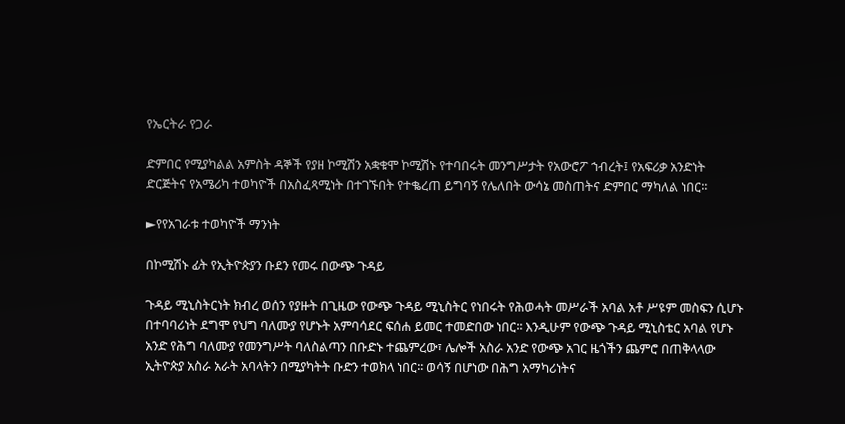የኤርትራ የጋራ

ድምበር የሚያካልል አምስት ዳኞች የያዘ ኮሚሽን አቋቁሞ ኮሚሽኑ የተባበሩት መንግሥታት የአውሮፖ ኀብረት፤ የአፍሪቃ አንድነት ድርጅትና የአሜሪካ ተወካዮች በአስፈጻሚነት በተገኙበት የተቈረጠ ይግባኝ የሌለበት ውሳኔ መስጠትና ድምበር ማካለል ነበር፡፡

►የየአገራቱ ተወካዮች ማንነት

በኮሚሽኑ ፊት የኢትዮጵያን ቡደን የመሩ በውጭ ጉዳይ

ጉዳይ ሚኒስትርነት ክብረ ወሰን የያዙት በጊዜው የውጭ ጉዳይ ሚኒስትር የነበሩት የሕወሓት መሥራች አባል አቶ ሥዩም መስፍን ሲሆኑ በተባባሪነት ደግሞ የህግ ባለሙያ የሆኑት አምባሳደር ፍሰሐ ይመር ተመድበው ነበር፡፡ እንዲሁም የውጭ ጉዳይ ሚኒስቴር አባል የሆኑ አንድ የሕግ ባለሙያ የመንግሥት ባለስልጣን በቡድኑ ተጨምረው፣ ሌሎች አስራ አንድ የውጭ አገር ዜጎችን ጨምሮ በጠቅላላው ኢትዮጵያ አስራ አራት አባላትን በሚያካትት ቡድን ተወክላ ነበር፡፡ ወሳኝ በሆነው በሕግ አማካሪነትና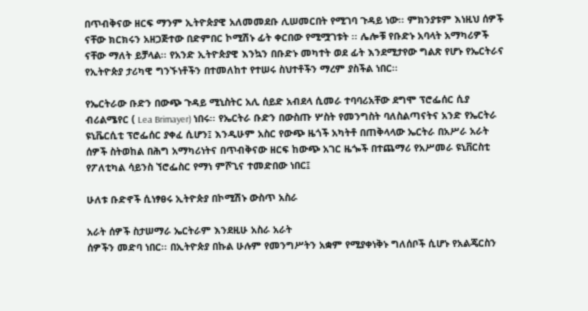በጥብቅናው ዘርፍ ማንም ኢትዮጵያዊ አለመመደቡ ሊሠመርበት የሚገባ ጉዳይ ነው፡፡ ምክንያቱም እነዚህ ሰዎች ናቸው ክርክሩን አዘጋጅተው በድምበር ኮሚሽኑ ፊት ቀርበው የሚሟገቱት ፡፡ ሌሎቹ የቡድኑ አባላት አማካሪዎች ናቸው ማለት ይቻላል፡፡ የአንድ ኢትዮጵያዊ እንኳን በቡድኑ መካተት ወደ ፊት እንደሚታየው ግልጽ የሆኑ የኤርትራና የኢትዮጵያ ታሪካዊ ግንኙነቶችን በተመለከተ የተሠሩ ስህተቶችን ማረም ያስችል ነበር፡፡

የኤርትራው ቡድን በውጭ ጉዳይ ሚኒስትር አሊ ሰይድ አብደላ ሲመራ ተባባሪአቸው ደግሞ ፕሮፌሰር ሲያ ብሪልሜየር ( Lea Brimayer) ነበሩ፡፡ የኤርትራ ቡድን በውስጡ ሦስት የመንግስት ባለስልጣናትና አንድ የኤርትራ ዩኒቬርሲቲ ፕሮፌሰር ያቀፈ ሲሆን፤ እንዲሁም አስር የውጭ ዜጎች አካትቶ በጠቅላላው ኤርትራ በአሥራ አራት ሰዎች ስትወከል በሕግ አማካሪነትና በጥብቅናው ዘርፍ ከውጭ አገር ዜጐች በተጨማሪ የአሥመራ ዩኒቨርስቲ የፖለቲካል ሳይንስ ኘሮፌስር የማነ ምሾጊና ተመድበው ነበር፤

ሁለቱ ቡድኖች ሲነፃፀሩ ኢትዮጵያ በኮሚሽኑ ውስጥ አስራ

አራት ሰዎች ስታሠማራ ኤርትራም እንደዚሁ አስራ አራት
ሰዎችን መድባ ነበር፡፡ በኢትዮጵያ በኩል ሁሉም የመንግሥትን አቋም የሚያቀነቅኑ ግለሰቦች ሲሆኑ የአልጄርስን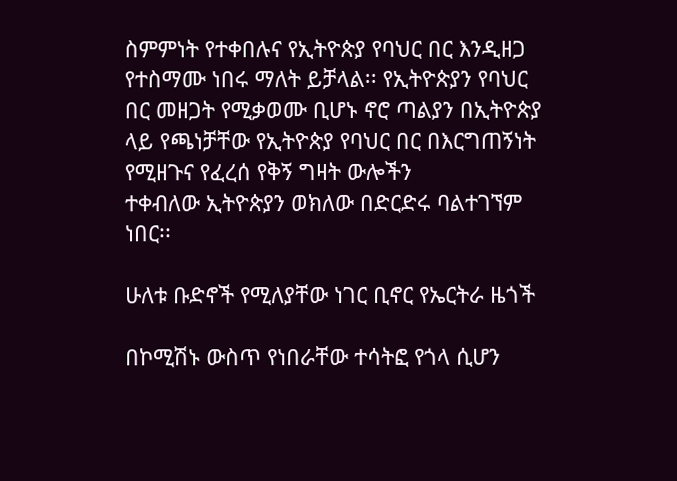ስምምነት የተቀበሉና የኢትዮጵያ የባህር በር እንዲዘጋ የተስማሙ ነበሩ ማለት ይቻላል፡፡ የኢትዮጵያን የባህር በር መዘጋት የሚቃወሙ ቢሆኑ ኖሮ ጣልያን በኢትዮጵያ ላይ የጫነቻቸው የኢትዮጵያ የባህር በር በእርግጠኝነት የሚዘጉና የፈረሰ የቅኝ ግዛት ውሎችን
ተቀብለው ኢትዮጵያን ወክለው በድርድሩ ባልተገኘም ነበር፡፡

ሁለቱ ቡድኖች የሚለያቸው ነገር ቢኖር የኤርትራ ዜጎች

በኮሚሽኑ ውስጥ የነበራቸው ተሳትፎ የጎላ ሲሆን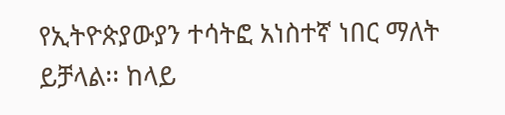የኢትዮጵያውያን ተሳትፎ አነስተኛ ነበር ማለት ይቻላል፡፡ ከላይ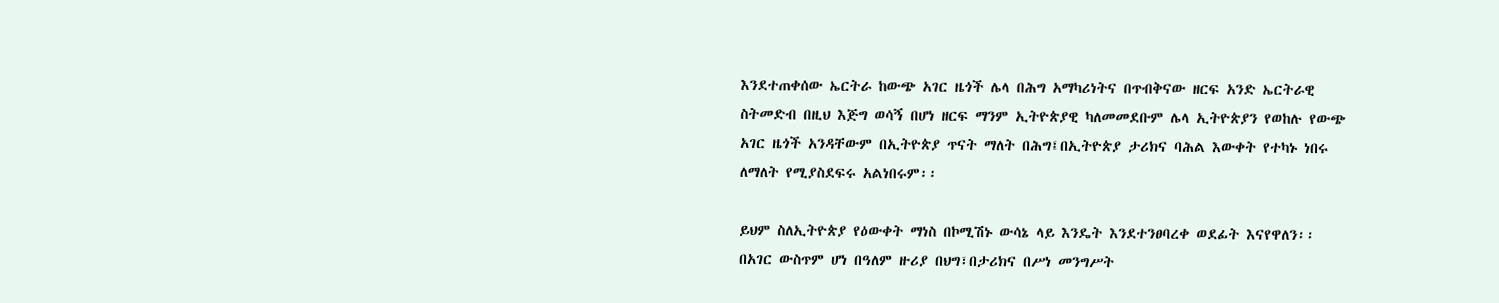እንደተጠቀሰው ኤርትራ ከውጭ አገር ዜጎች ሌላ በሕግ አማካሪነትና በጥብቅናው ዘርፍ አንድ ኤርትራዊ ስትመድብ በዚህ እጅግ ወሳኝ በሆነ ዘርፍ ማንም ኢትዮጵያዊ ካለመመደቡም ሌላ ኢትዮጵያን የወከሉ የውጭ አገር ዜጎች አንዳቸውም በኢትዮጵያ ጥናት ማለት በሕግ፤በኢትዮጵያ ታሪክና ባሕል እውቀት የተካኑ ነበሩ ለማለት የሚያስደፍሩ አልነበሩም፡፡

ይህም ስለኢትዮጵያ የዕውቀት ማነስ በኮሚሽኑ ውሳኔ ላይ እንዴት እንደተንፀባረቀ ወደፊት እናየዋለን፡፡ በአገር ውስጥም ሆነ በዓለም ዙሪያ በህግ፣በታሪክና በሥነ መንግሥት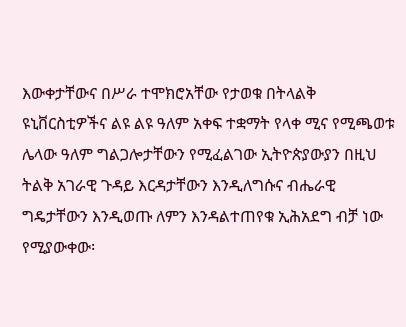እውቀታቸውና በሥራ ተሞክሮአቸው የታወቁ በትላልቅ ዩኒቨርስቲዎችና ልዩ ልዩ ዓለም አቀፍ ተቋማት የላቀ ሚና የሚጫወቱ ሌላው ዓለም ግልጋሎታቸውን የሚፈልገው ኢትዮጵያውያን በዚህ ትልቅ አገራዊ ጉዳይ እርዳታቸውን እንዲለግሱና ብሔራዊ ግዴታቸውን እንዲወጡ ለምን እንዳልተጠየቁ ኢሕአደግ ብቻ ነው የሚያውቀው፡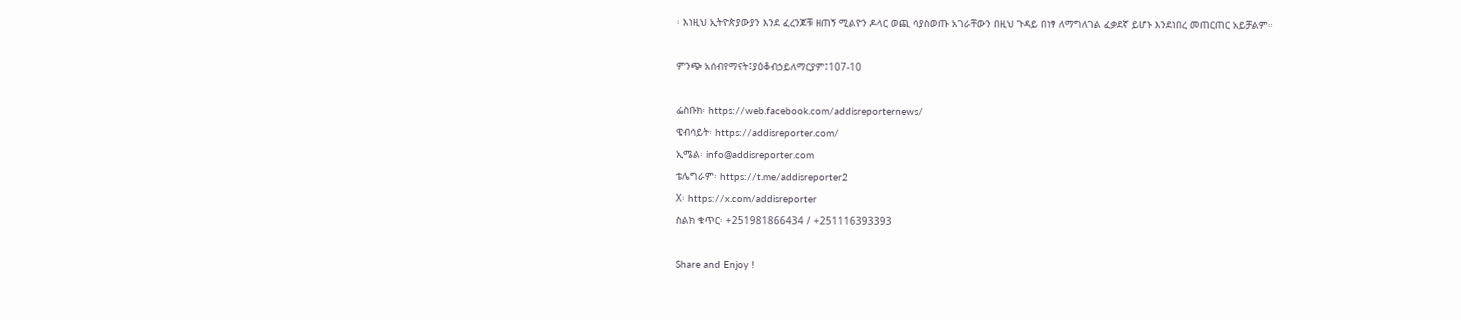፡ እነዚህ ኢትዮጵያውያን እንደ ፈረንጆቹ ዘጠኝ ሚልዮን ዶላር ወጪ ሳያስወጡ አገራቸውን በዚህ ጉዳይ በነፃ ለማግለገል ፈቃደኛ ይሆኑ እንደነበረ መጠርጠር አይቻልም።

ምንጭ አሰብየማናት፤ያዕቆብኃይለማርያም፤107-10

ፌስቡክ፡ https://web.facebook.com/addisreporternews/
ዌብሳይት፡ https://addisreporter.com/
ኢሜል፡ info@addisreporter.com
ቴሌግራም፡ https://t.me/addisreporter2
X፡ https://x.com/addisreporter
ስልክ ቁጥር፡ +251981866434 / +251116393393

Share and Enjoy !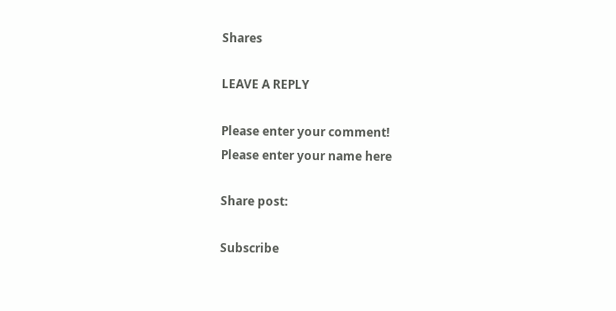Shares

LEAVE A REPLY

Please enter your comment!
Please enter your name here

Share post:

Subscribe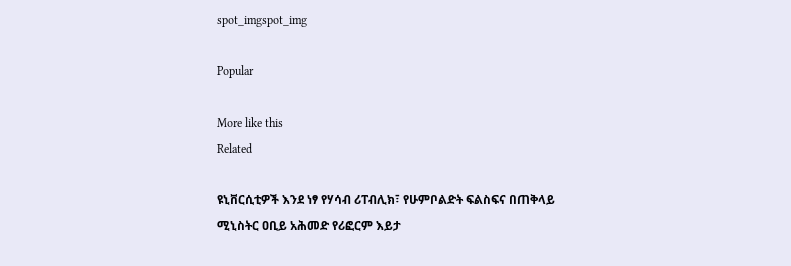spot_imgspot_img

Popular

More like this
Related

ዩኒቨርሲቲዎች እንደ ነፃ የሃሳብ ሪፐብሊክ፣ የሁምቦልድት ፍልስፍና በጠቅላይ ሚኒስትር ዐቢይ አሕመድ የሪፎርም እይታ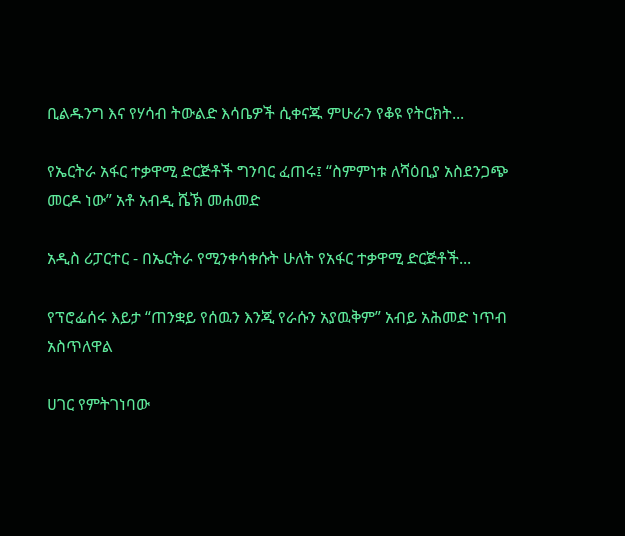ቢልዱንግ እና የሃሳብ ትውልድ እሳቤዎች ሲቀናጁ ምሁራን የቆዩ የትርክት...

የኤርትራ አፋር ተቃዋሚ ድርጅቶች ግንባር ፈጠሩ፤ “ስምምነቱ ለሻዕቢያ አስደንጋጭ መርዶ ነው” አቶ አብዲ ሼኽ መሐመድ

አዲስ ሪፓርተር - በኤርትራ የሚንቀሳቀሱት ሁለት የአፋር ተቃዋሚ ድርጅቶች...

የፕሮፌሰሩ እይታ “ጠንቋይ የሰዉን እንጂ የራሱን አያዉቅም” አብይ አሕመድ ነጥብ አስጥለዋል

ሀገር የምትገነባው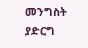መንግስት ያድርግ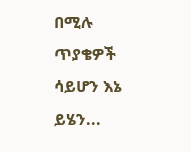በሚሉ ጥያቄዎች ሳይሆን እኔ ይሄን...